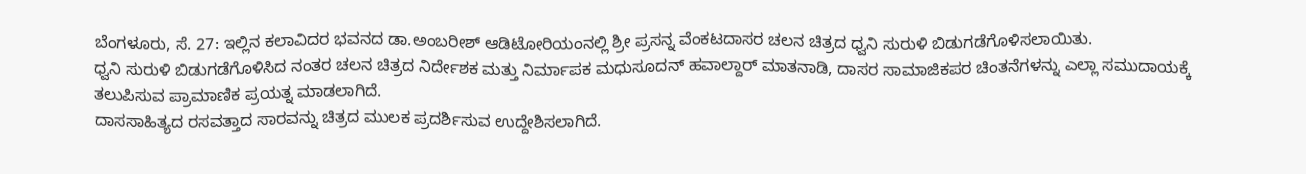ಬೆಂಗಳೂರು, ಸೆ. 27: ಇಲ್ಲಿನ ಕಲಾವಿದರ ಭವನದ ಡಾ.ಅಂಬರೀಶ್ ಆಡಿಟೋರಿಯಂನಲ್ಲಿ ಶ್ರೀ ಪ್ರಸನ್ನ ವೆಂಕಟದಾಸರ ಚಲನ ಚಿತ್ರದ ಧ್ವನಿ ಸುರುಳಿ ಬಿಡುಗಡೆಗೊಳಿಸಲಾಯಿತು.
ಧ್ವನಿ ಸುರುಳಿ ಬಿಡುಗಡೆಗೊಳಿಸಿದ ನಂತರ ಚಲನ ಚಿತ್ರದ ನಿರ್ದೇಶಕ ಮತ್ತು ನಿರ್ಮಾಪಕ ಮಧುಸೂದನ್ ಹವಾಲ್ದಾರ್ ಮಾತನಾಡಿ, ದಾಸರ ಸಾಮಾಜಿಕಪರ ಚಿಂತನೆಗಳನ್ನು ಎಲ್ಲಾ ಸಮುದಾಯಕ್ಕೆ ತಲುಪಿಸುವ ಪ್ರಾಮಾಣಿಕ ಪ್ರಯತ್ನ ಮಾಡಲಾಗಿದೆ.
ದಾಸಸಾಹಿತ್ಯದ ರಸವತ್ತಾದ ಸಾರವನ್ನು ಚಿತ್ರದ ಮುಲಕ ಪ್ರದರ್ಶಿಸುವ ಉದ್ದೇಶಿಸಲಾಗಿದೆ.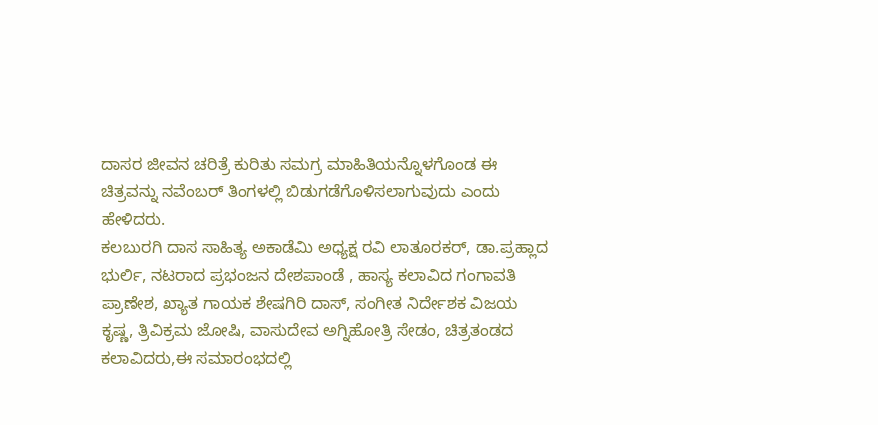ದಾಸರ ಜೀವನ ಚರಿತ್ರೆ ಕುರಿತು ಸಮಗ್ರ ಮಾಹಿತಿಯನ್ನೊಳಗೊಂಡ ಈ ಚಿತ್ರವನ್ನು ನವೆಂಬರ್ ತಿಂಗಳಲ್ಲಿ ಬಿಡುಗಡೆಗೊಳಿಸಲಾಗುವುದು ಎಂದು ಹೇಳಿದರು.
ಕಲಬುರಗಿ ದಾಸ ಸಾಹಿತ್ಯ ಅಕಾಡೆಮಿ ಅಧ್ಯಕ್ಷ ರವಿ ಲಾತೂರಕರ್, ಡಾ.ಪ್ರಹ್ಲಾದ ಭುರ್ಲಿ, ನಟರಾದ ಪ್ರಭಂಜನ ದೇಶಪಾಂಡೆ , ಹಾಸ್ಯ ಕಲಾವಿದ ಗಂಗಾವತಿ ಪ್ರಾಣೇಶ, ಖ್ಯಾತ ಗಾಯಕ ಶೇಷಗಿರಿ ದಾಸ್, ಸಂಗೀತ ನಿರ್ದೇಶಕ ವಿಜಯ ಕೃಷ್ಣ, ತ್ರಿವಿಕ್ರಮ ಜೋಷಿ, ವಾಸುದೇವ ಅಗ್ನಿಹೋತ್ರಿ ಸೇಡಂ, ಚಿತ್ರತಂಡದ ಕಲಾವಿದರು,ಈ ಸಮಾರಂಭದಲ್ಲಿ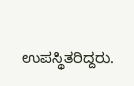ಉಪಸ್ಥಿತರಿದ್ದರು.